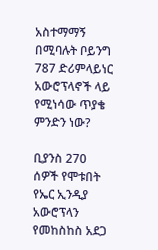አስተማማኝ በሚባሉት ቦይንግ 787 ድሪምላይነር አውሮፕላኖች ላይ የሚነሳው ጥያቄ ምንድን ነው?

ቢያንስ 270 ሰዎች የሞቱበት የኤር ኢንዲያ አውሮፕላን የመከስከስ አደጋ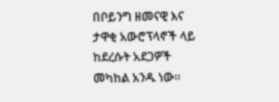በቦይንግ ዘመናዊ እና ታዋቂ አውሮፕላኖች ላይ ከደረሱት አደጋዎች መካከል አንዱ ነው።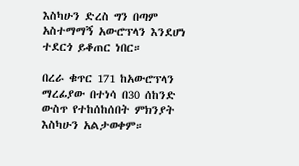እስካሁን ድረስ ግን በጣም አስተማማኝ አውሮፕላን እንደሆነ ተደርጎ ይቆጠር ነበር።

በረራ ቁጥር 171 ከአውሮፕላን ማረፊያው በተነሳ በ30 ሰከንድ ውስጥ የተከሰከሰበት ምክንያት እስካሁን አልታወቀም።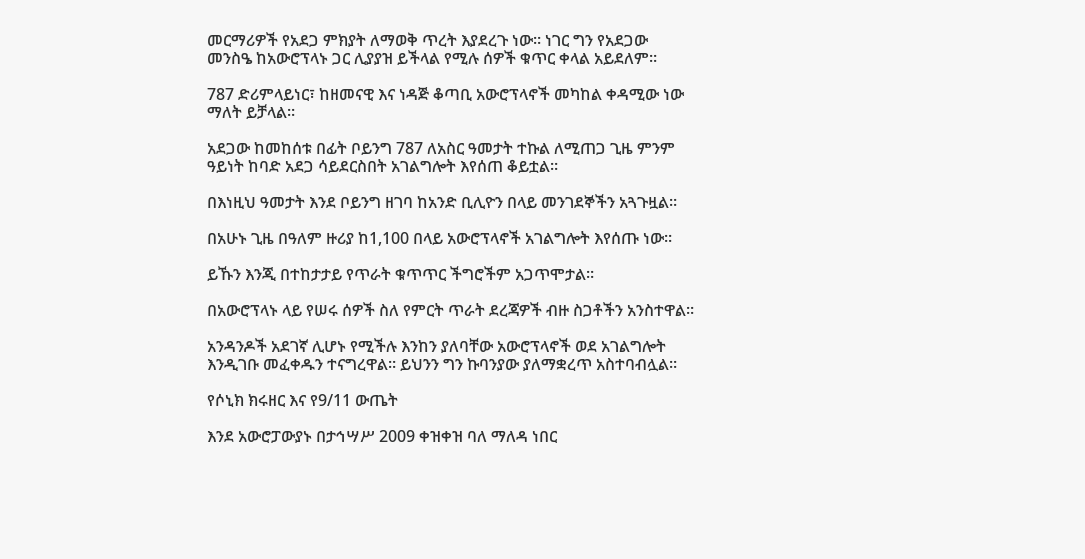መርማሪዎች የአደጋ ምክያት ለማወቅ ጥረት እያደረጉ ነው። ነገር ግን የአደጋው መንስዔ ከአውሮፕላኑ ጋር ሊያያዝ ይችላል የሚሉ ሰዎች ቁጥር ቀላል አይደለም።

787 ድሪምላይነር፣ ከዘመናዊ እና ነዳጅ ቆጣቢ አውሮፕላኖች መካከል ቀዳሚው ነው ማለት ይቻላል።

አደጋው ከመከሰቱ በፊት ቦይንግ 787 ለአስር ዓመታት ተኩል ለሚጠጋ ጊዜ ምንም ዓይነት ከባድ አደጋ ሳይደርስበት አገልግሎት እየሰጠ ቆይቷል።

በእነዚህ ዓመታት እንደ ቦይንግ ዘገባ ከአንድ ቢሊዮን በላይ መንገደኞችን አጓጉዟል።

በአሁኑ ጊዜ በዓለም ዙሪያ ከ1,100 በላይ አውሮፕላኖች አገልግሎት እየሰጡ ነው።

ይኹን እንጂ በተከታታይ የጥራት ቁጥጥር ችግሮችም አጋጥሞታል።

በአውሮፕላኑ ላይ የሠሩ ሰዎች ስለ የምርት ጥራት ደረጃዎች ብዙ ስጋቶችን አንስተዋል።

አንዳንዶች አደገኛ ሊሆኑ የሚችሉ እንከን ያለባቸው አውሮፕላኖች ወደ አገልግሎት እንዲገቡ መፈቀዱን ተናግረዋል። ይህንን ግን ኩባንያው ያለማቋረጥ አስተባብሏል።

የሶኒክ ክሩዘር እና የ9/11 ውጤት

እንደ አውሮፓውያኑ በታኅሣሥ 2009 ቀዝቀዝ ባለ ማለዳ ነበር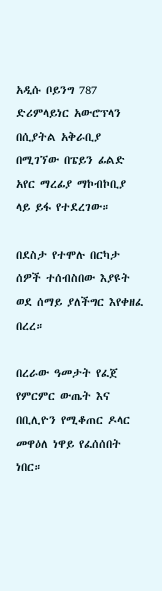አዲሱ ቦይንግ 787 ድሪምላይነር አውሮፕላን በሲያትል አቅራቢያ በሚገኘው በፔይን ፊልድ አየር ማረፊያ ማኮብኮቢያ ላይ ይፋ የተደረገው።

በደስታ የተሞሉ በርካታ ሰዎች ተሰብስበው እያዩት ወደ ሰማይ ያለችግር እየቀዘፈ በረረ።

በረራው ዓመታት የፈጀ የምርምር ውጤት እና በቢሊዮን የሚቆጠር ዶላር መዋዕለ ነዋይ የፈሰሰበት ነበር።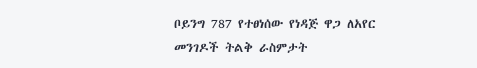ቦይንግ 787 የተፀነሰው የነዳጅ ዋጋ ለአየር መንገዶች ትልቅ ራስምታት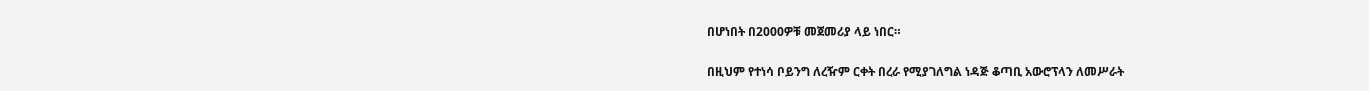በሆነበት በ2000ዎቹ መጀመሪያ ላይ ነበር።

በዚህም የተነሳ ቦይንግ ለረዥም ርቀት በረራ የሚያገለግል ነዳጅ ቆጣቢ አውሮፕላን ለመሥራት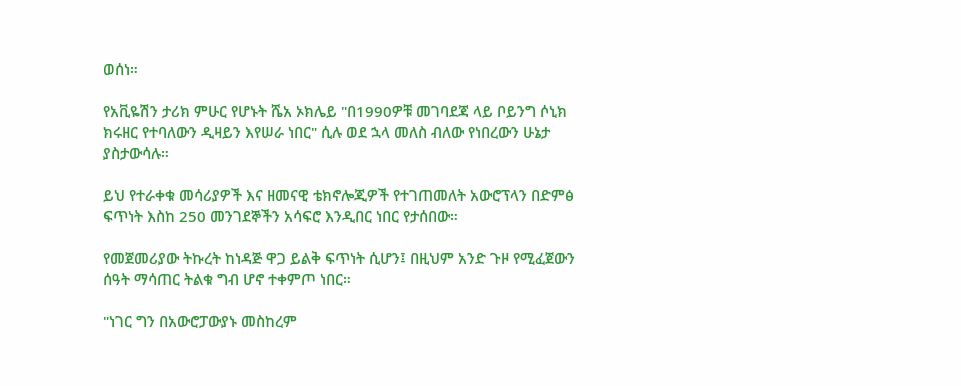ወሰነ።

የአቪዬሽን ታሪክ ምሁር የሆኑት ሼአ ኦክሌይ "በ1990ዎቹ መገባደጃ ላይ ቦይንግ ሶኒክ ክሩዘር የተባለውን ዲዛይን እየሠራ ነበር" ሲሉ ወደ ኋላ መለስ ብለው የነበረውን ሁኔታ ያስታውሳሉ።

ይህ የተራቀቁ መሳሪያዎች እና ዘመናዊ ቴክኖሎጂዎች የተገጠመለት አውሮፕላን በድምፅ ፍጥነት እስከ 250 መንገደኞችን አሳፍሮ እንዲበር ነበር የታሰበው።

የመጀመሪያው ትኩረት ከነዳጅ ዋጋ ይልቅ ፍጥነት ሲሆን፤ በዚህም አንድ ጉዞ የሚፈጀውን ሰዓት ማሳጠር ትልቁ ግብ ሆኖ ተቀምጦ ነበር።

"ነገር ግን በአውሮፓውያኑ መስከረም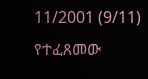11/2001 (9/11) የተፈጸመው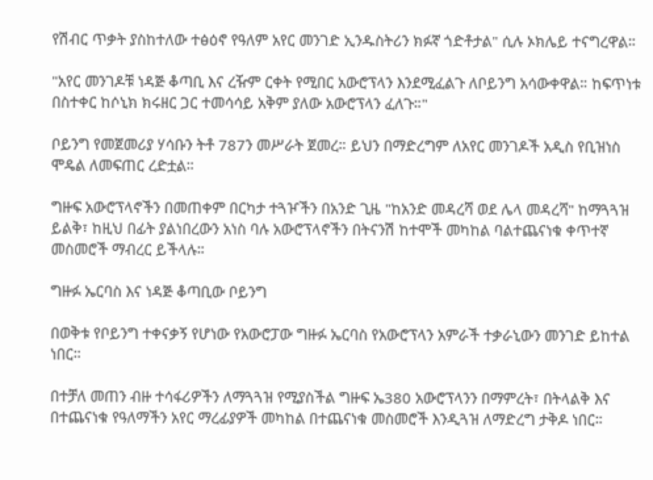የሽብር ጥቃት ያስከተለው ተፅዕኖ የዓለም አየር መንገድ ኢንዱስትሪን ክፉኛ ጎድቶታል" ሲሉ ኦክሌይ ተናግረዋል።

"አየር መንገዶቹ ነዳጅ ቆጣቢ እና ረዥም ርቀት የሚበር አውሮፕላን እንደሚፈልጉ ለቦይንግ አሳውቀዋል። ከፍጥነቱ በስተቀር ከሶኒክ ክሩዘር ጋር ተመሳሳይ አቅም ያለው አውሮፕላን ፈለጉ።"

ቦይንግ የመጀመሪያ ሃሳቡን ትቶ 787ን መሥራት ጀመረ። ይህን በማድረግም ለአየር መንገዶች አዲስ የቢዝነስ ሞዴል ለመፍጠር ረድቷል።

ግዙፍ አውሮፕላኖችን በመጠቀም በርካታ ተጓዦችን በአንድ ጊዜ "ከአንድ መዳረሻ ወደ ሌላ መዳረሻ" ከማጓጓዝ ይልቅ፣ ከዚህ በፊት ያልነበረውን አነስ ባሉ አውሮፕላኖችን በትናንሽ ከተሞች መካከል ባልተጨናነቁ ቀጥተኛ መስመሮች ማብረር ይችላሉ።

ግዙፉ ኤርባስ እና ነዳጅ ቆጣቢው ቦይንግ

በወቅቱ የቦይንግ ተቀናቃኝ የሆነው የአውሮፓው ግዙፉ ኤርባስ የአውሮፕላን አምራች ተቃራኒውን መንገድ ይከተል ነበር።

በተቻለ መጠን ብዙ ተሳፋሪዎችን ለማጓጓዝ የሚያስችል ግዙፍ ኤ380 አውሮፕላንን በማምረት፣ በትላልቅ እና በተጨናነቁ የዓለማችን አየር ማረፊያዎች መካከል በተጨናነቁ መስመሮች እንዲጓዝ ለማድረግ ታቅዶ ነበር።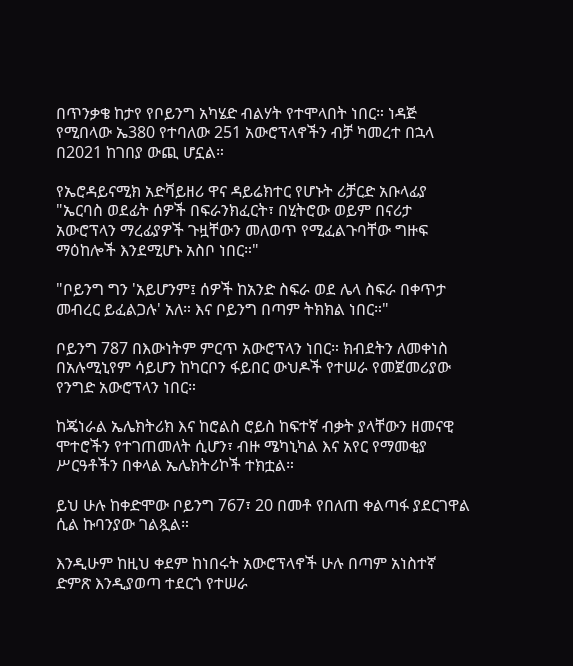በጥንቃቄ ከታየ የቦይንግ አካሄድ ብልሃት የተሞላበት ነበር። ነዳጅ የሚበላው ኤ380 የተባለው 251 አውሮፕላኖችን ብቻ ካመረተ በኋላ በ2021 ከገበያ ውጪ ሆኗል።

የኤሮዳይናሚክ አድቫይዘሪ ዋና ዳይሬክተር የሆኑት ሪቻርድ አቡላፊያ "ኤርባስ ወደፊት ሰዎች በፍራንክፈርት፣ በሂትሮው ወይም በናሪታ አውሮፕላን ማረፊያዎች ጉዟቸውን መለወጥ የሚፈልጉባቸው ግዙፍ ማዕከሎች እንደሚሆኑ አስቦ ነበር።"

"ቦይንግ ግን 'አይሆንም፤ ሰዎች ከአንድ ስፍራ ወደ ሌላ ስፍራ በቀጥታ መብረር ይፈልጋሉ' አለ። እና ቦይንግ በጣም ትክክል ነበር።"

ቦይንግ 787 በእውነትም ምርጥ አውሮፕላን ነበር። ክብደትን ለመቀነስ በአሉሚኒየም ሳይሆን ከካርቦን ፋይበር ውህዶች የተሠራ የመጀመሪያው የንግድ አውሮፕላን ነበር።

ከጄነራል ኤሌክትሪክ እና ከሮልስ ሮይስ ከፍተኛ ብቃት ያላቸውን ዘመናዊ ሞተሮችን የተገጠመለት ሲሆን፣ ብዙ ሜካኒካል እና አየር የማመቂያ ሥርዓቶችን በቀላል ኤሌክትሪኮች ተክቷል።

ይህ ሁሉ ከቀድሞው ቦይንግ 767፣ 20 በመቶ የበለጠ ቀልጣፋ ያደርገዋል ሲል ኩባንያው ገልጿል።

እንዲሁም ከዚህ ቀደም ከነበሩት አውሮፕላኖች ሁሉ በጣም አነስተኛ ድምጽ እንዲያወጣ ተደርጎ የተሠራ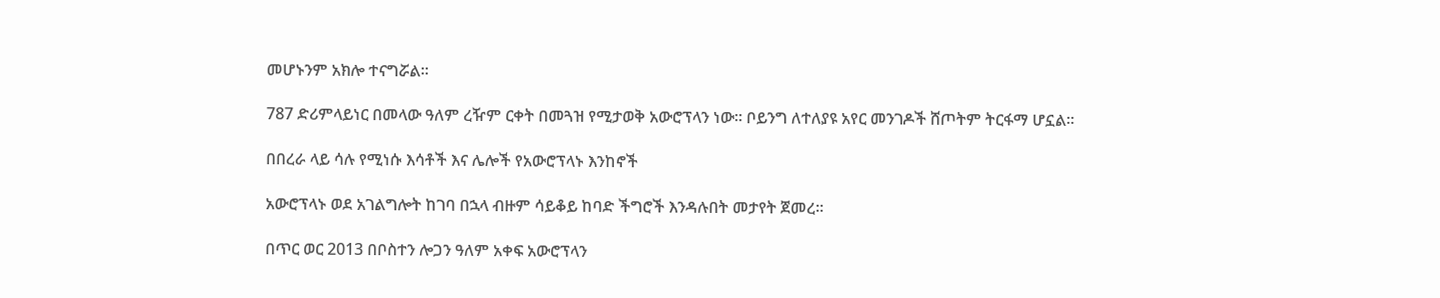መሆኑንም አክሎ ተናግሯል።

787 ድሪምላይነር በመላው ዓለም ረዥም ርቀት በመጓዝ የሚታወቅ አውሮፕላን ነው። ቦይንግ ለተለያዩ አየር መንገዶች ሸጦትም ትርፋማ ሆኗል።

በበረራ ላይ ሳሉ የሚነሱ እሳቶች እና ሌሎች የአውሮፕላኑ እንከኖች

አውሮፕላኑ ወደ አገልግሎት ከገባ በኋላ ብዙም ሳይቆይ ከባድ ችግሮች እንዳሉበት መታየት ጀመረ።

በጥር ወር 2013 በቦስተን ሎጋን ዓለም አቀፍ አውሮፕላን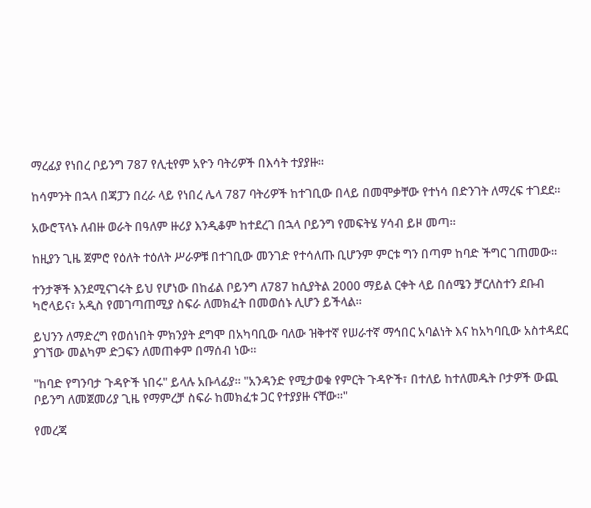ማረፊያ የነበረ ቦይንግ 787 የሊቲየም አዮን ባትሪዎች በእሳት ተያያዙ።

ከሳምንት በኋላ በጃፓን በረራ ላይ የነበረ ሌላ 787 ባትሪዎች ከተገቢው በላይ በመሞቃቸው የተነሳ በድንገት ለማረፍ ተገደደ።

አውሮፕላኑ ለብዙ ወራት በዓለም ዙሪያ እንዲቆም ከተደረገ በኋላ ቦይንግ የመፍትሄ ሃሳብ ይዞ መጣ።

ከዚያን ጊዜ ጀምሮ የዕለት ተዕለት ሥራዎቹ በተገቢው መንገድ የተሳለጡ ቢሆንም ምርቱ ግን በጣም ከባድ ችግር ገጠመው።

ተንታኞች እንደሚናገሩት ይህ የሆነው በከፊል ቦይንግ ለ787 ከሲያትል 2000 ማይል ርቀት ላይ በሰሜን ቻርለስተን ደቡብ ካሮላይና፣ አዲስ የመገጣጠሚያ ስፍራ ለመክፈት በመወሰኑ ሊሆን ይችላል።

ይህንን ለማድረግ የወሰነበት ምክንያት ደግሞ በአካባቢው ባለው ዝቅተኛ የሠራተኛ ማኅበር አባልነት እና ከአካባቢው አስተዳደር ያገኘው መልካም ድጋፍን ለመጠቀም በማሰብ ነው።

"ከባድ የግንባታ ጉዳዮች ነበሩ" ይላሉ አቡላፊያ። "አንዳንድ የሚታወቁ የምርት ጉዳዮች፣ በተለይ ከተለመዱት ቦታዎች ውጪ ቦይንግ ለመጀመሪያ ጊዜ የማምረቻ ስፍራ ከመክፈቱ ጋር የተያያዙ ናቸው።"

የመረጃ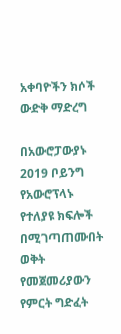አቀባዮችን ክሶች ውድቅ ማድረግ

በአውሮፓውያኑ 2019 ቦይንግ የአውሮፕላኑ የተለያዩ ክፍሎች በሚገጣጠሙበት ወቅት የመጀመሪያውን የምርት ግድፈት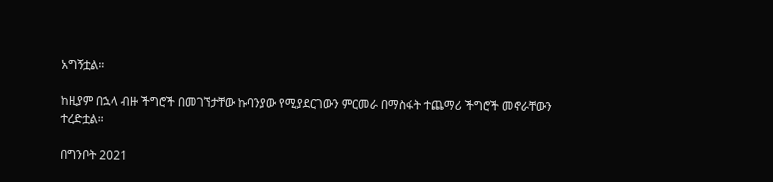አግኝቷል።

ከዚያም በኋላ ብዙ ችግሮች በመገኘታቸው ኩባንያው የሚያደርገውን ምርመራ በማስፋት ተጨማሪ ችግሮች መኖራቸውን ተረድቷል።

በግንቦት 2021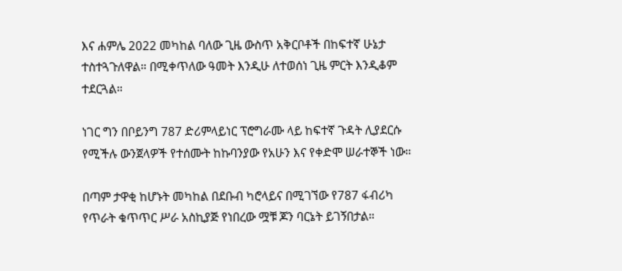እና ሐምሌ 2022 መካከል ባለው ጊዜ ውስጥ አቅርቦቶች በከፍተኛ ሁኔታ ተስተጓጉለዋል። በሚቀጥለው ዓመት እንዲሁ ለተወሰነ ጊዜ ምርት እንዲቆም ተደርጓል።

ነገር ግን በቦይንግ 787 ድሪምላይነር ፕሮግራሙ ላይ ከፍተኛ ጉዳት ሊያደርሱ የሚችሉ ውንጀላዎች የተሰሙት ከኩባንያው የአሁን እና የቀድሞ ሠራተኞች ነው።

በጣም ታዋቂ ከሆኑት መካከል በደቡብ ካሮላይና በሚገኘው የ787 ፋብሪካ የጥራት ቁጥጥር ሥራ አስኪያጅ የነበረው ሟቹ ጆን ባርኔት ይገኝበታል።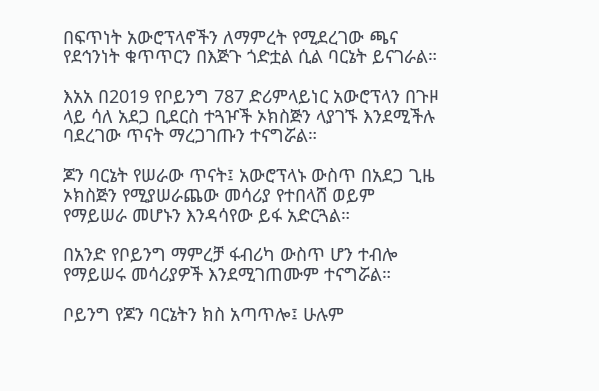በፍጥነት አውሮፕላኖችን ለማምረት የሚደረገው ጫና የደኅንነት ቁጥጥርን በእጅጉ ጎድቷል ሲል ባርኔት ይናገራል።

እአአ በ2019 የቦይንግ 787 ድሪምላይነር አውሮፕላን በጉዞ ላይ ሳለ አደጋ ቢደርስ ተጓዦች ኦክስጅን ላያገኙ እንደሚችሉ ባደረገው ጥናት ማረጋገጡን ተናግሯል።

ጆን ባርኔት የሠራው ጥናት፤ አውሮፕላኑ ውስጥ በአደጋ ጊዜ ኦክስጅን የሚያሠራጨው መሳሪያ የተበላሸ ወይም የማይሠራ መሆኑን እንዳሳየው ይፋ አድርጓል።

በአንድ የቦይንግ ማምረቻ ፋብሪካ ውስጥ ሆን ተብሎ የማይሠሩ መሳሪያዎች እንደሚገጠሙም ተናግሯል።

ቦይንግ የጆን ባርኔትን ክስ አጣጥሎ፤ ሁሉም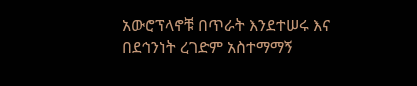አውሮፕላኖቹ በጥራት እንደተሠሩ እና በደኅንነት ረገድም አስተማማኝ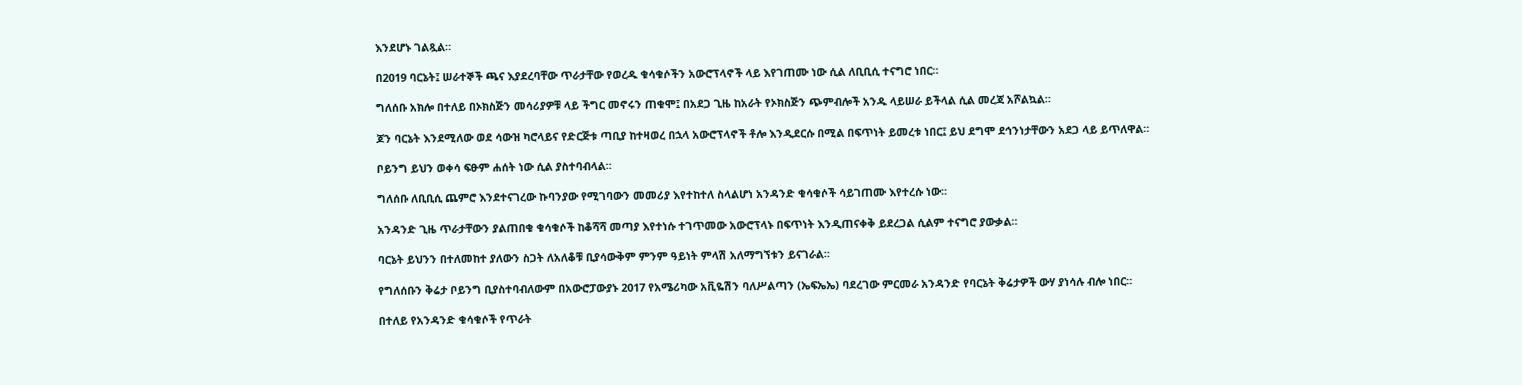እንደሆኑ ገልጿል።

በ2019 ባርኔት፤ ሠራተኞች ጫና እያደረባቸው ጥራታቸው የወረዱ ቁሳቁሶችን አውሮፕላኖች ላይ እየገጠሙ ነው ሲል ለቢቢሲ ተናግሮ ነበር።

ግለሰቡ አክሎ በተለይ በኦክስጅን መሳሪያዎቹ ላይ ችግር መኖሩን ጠቁሞ፤ በአደጋ ጊዜ ከአራት የኦክስጅን ጭምብሎች አንዱ ላይሠራ ይችላል ሲል መረጃ አሾልኳል።

ጆን ባርኔት እንደሚለው ወደ ሳውዝ ካሮላይና የድርጅቱ ጣቢያ ከተዛወረ በኋላ አውሮፕላኖች ቶሎ እንዲደርሱ በሚል በፍጥነት ይመረቱ ነበር፤ ይህ ደግሞ ደኅንነታቸውን አደጋ ላይ ይጥለዋል።

ቦይንግ ይህን ወቀሳ ፍፁም ሐሰት ነው ሲል ያስተባብላል።

ግለሰቡ ለቢቢሲ ጨምሮ እንደተናገረው ኩባንያው የሚገባውን መመሪያ እየተከተለ ስላልሆነ አንዳንድ ቁሳቁሶች ሳይገጠሙ እየተረሱ ነው።

አንዳንድ ጊዜ ጥራታቸውን ያልጠበቁ ቁሳቁሶች ከቆሻሻ መጣያ እየተነሱ ተገጥመው አውሮፕላኑ በፍጥነት እንዲጠናቀቅ ይደረጋል ሲልም ተናግሮ ያውቃል።

ባርኔት ይህንን በተለመከተ ያለውን ስጋት ለአለቆቹ ቢያሳውቅም ምንም ዓይነት ምላሽ አለማግኘቱን ይናገራል።

የግለሰቡን ቅሬታ ቦይንግ ቢያስተባብለውም በአውሮፓውያኑ 2017 የአሜሪካው አቪዬሽን ባለሥልጣን (ኤፍኤኤ) ባደረገው ምርመራ አንዳንድ የባርኔት ቅሬታዎች ውሃ ያነሳሉ ብሎ ነበር።

በተለይ የአንዳንድ ቁሳቁሶች የጥራት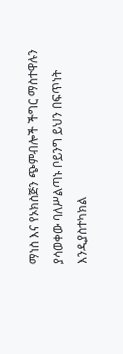ማነስ እና የኦክስጅን ጭምብሎች ችግር ማስተዋሉን ያሳወቀው ባለሥልጣኑ ቦይንግ ይህን በፍጥነት እንዲያስተካክል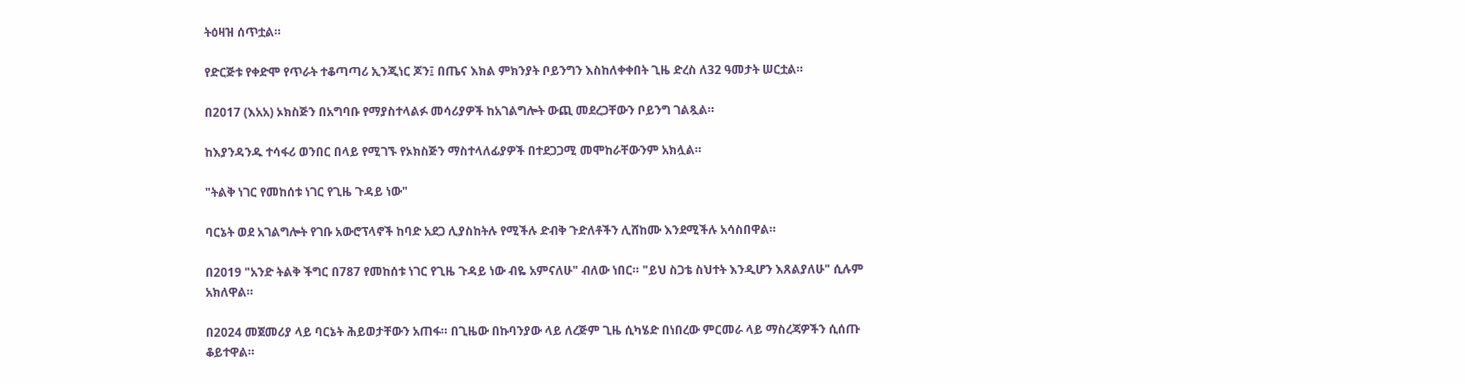ትዕዛዝ ሰጥቷል።

የድርጅቱ የቀድሞ የጥራት ተቆጣጣሪ ኢንጂነር ጆን፤ በጤና እክል ምክንያት ቦይንግን እስከለቀቀበት ጊዜ ድረስ ለ32 ዓመታት ሠርቷል።

በ2017 (እአአ) ኦክስጅን በአግባቡ የማያስተላልፉ መሳሪያዎች ከአገልግሎት ውጪ መደረጋቸውን ቦይንግ ገልጿል።

ከእያንዳንዱ ተሳፋሪ ወንበር በላይ የሚገኙ የኦክስጅን ማስተላለፊያዎች በተደጋጋሚ መሞከራቸውንም አክሏል።

"ትልቅ ነገር የመከሰቱ ነገር የጊዜ ጉዳይ ነው"

ባርኔት ወደ አገልግሎት የገቡ አውሮፕላኖች ከባድ አደጋ ሊያስከትሉ የሚችሉ ድብቅ ጉድለቶችን ሊሸከሙ እንደሚችሉ አሳስበዋል።

በ2019 "አንድ ትልቅ ችግር በ787 የመከሰቱ ነገር የጊዜ ጉዳይ ነው ብዬ አምናለሁ" ብለው ነበር። "ይህ ስጋቴ ስህተት እንዲሆን እጸልያለሁ" ሲሉም አክለዋል።

በ2024 መጀመሪያ ላይ ባርኔት ሕይወታቸውን አጠፋ። በጊዜው በኩባንያው ላይ ለረጅም ጊዜ ሲካሄድ በነበረው ምርመራ ላይ ማስረጃዎችን ሲሰጡ ቆይተዋል።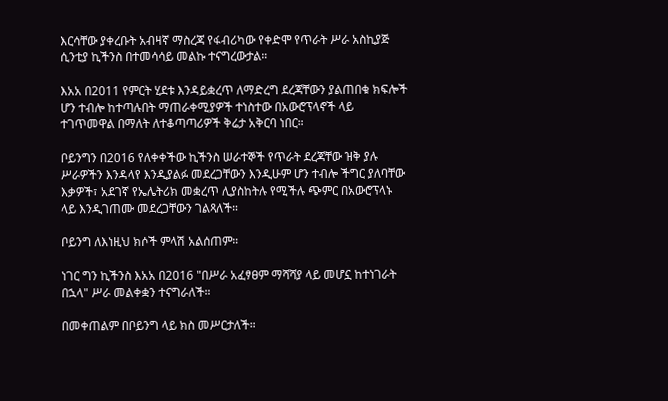እርሳቸው ያቀረቡት አብዛኛ ማስረጃ የፋብሪካው የቀድሞ የጥራት ሥራ አስኪያጅ ሲንቲያ ኪችንስ በተመሳሳይ መልኩ ተናግረውታል።

እአአ በ2011 የምርት ሂደቱ እንዳይቋረጥ ለማድረግ ደረጃቸውን ያልጠበቁ ክፍሎች ሆን ተብሎ ከተጣሉበት ማጠራቀሚያዎች ተነስተው በአውሮፕላኖች ላይ ተገጥመዋል በማለት ለተቆጣጣሪዎች ቅሬታ አቅርባ ነበር።

ቦይንግን በ2016 የለቀቀችው ኪችንስ ሠራተኞች የጥራት ደረጃቸው ዝቅ ያሉ ሥራዎችን እንዳላየ እንዲያልፉ መደረጋቸውን እንዲሁም ሆን ተብሎ ችግር ያለባቸው እቃዎች፣ አደገኛ የኤሌትሪክ መቋረጥ ሊያስከትሉ የሚችሉ ጭምር በአውሮፕላኑ ላይ እንዲገጠሙ መደረጋቸውን ገልጻለች።

ቦይንግ ለእነዚህ ክሶች ምላሽ አልሰጠም።

ነገር ግን ኪችንስ እአአ በ2016 "በሥራ አፈፃፀም ማሻሻያ ላይ መሆኗ ከተነገራት በኋላ" ሥራ መልቀቋን ተናግራለች።

በመቀጠልም በቦይንግ ላይ ክስ መሥርታለች።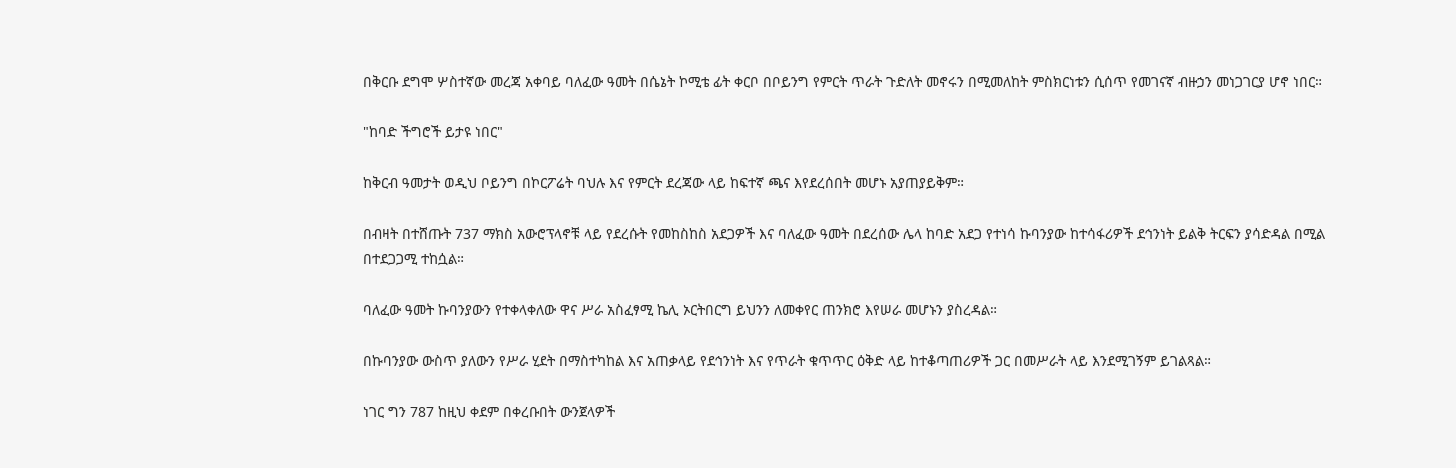በቅርቡ ደግሞ ሦስተኛው መረጃ አቀባይ ባለፈው ዓመት በሴኔት ኮሚቴ ፊት ቀርቦ በቦይንግ የምርት ጥራት ጉድለት መኖሩን በሚመለከት ምስክርነቱን ሲሰጥ የመገናኛ ብዙኃን መነጋገርያ ሆኖ ነበር።

"ከባድ ችግሮች ይታዩ ነበር"

ከቅርብ ዓመታት ወዲህ ቦይንግ በኮርፖሬት ባህሉ እና የምርት ደረጃው ላይ ከፍተኛ ጫና እየደረሰበት መሆኑ አያጠያይቅም።

በብዛት በተሸጡት 737 ማክስ አውሮፕላኖቹ ላይ የደረሱት የመከስከስ አደጋዎች እና ባለፈው ዓመት በደረሰው ሌላ ከባድ አደጋ የተነሳ ኩባንያው ከተሳፋሪዎች ደኅንነት ይልቅ ትርፍን ያሳድዳል በሚል በተደጋጋሚ ተከሷል።

ባለፈው ዓመት ኩባንያውን የተቀላቀለው ዋና ሥራ አስፈፃሚ ኬሊ ኦርትበርግ ይህንን ለመቀየር ጠንክሮ እየሠራ መሆኑን ያስረዳል።

በኩባንያው ውስጥ ያለውን የሥራ ሂደት በማስተካከል እና አጠቃላይ የደኅንነት እና የጥራት ቁጥጥር ዕቅድ ላይ ከተቆጣጠሪዎች ጋር በመሥራት ላይ እንደሚገኝም ይገልጻል።

ነገር ግን 787 ከዚህ ቀደም በቀረቡበት ውንጀላዎች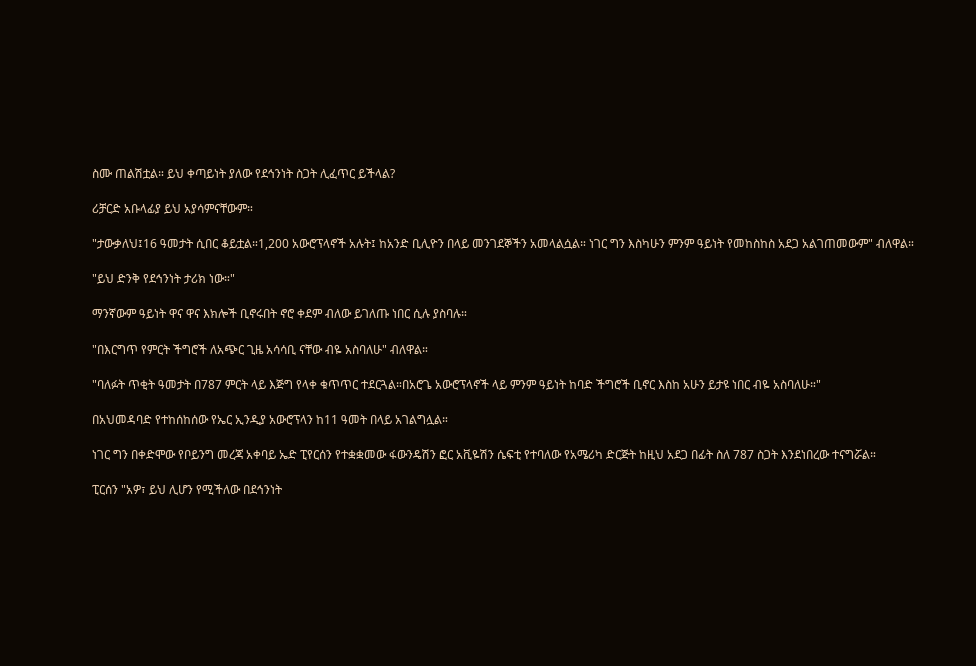ስሙ ጠልሽቷል። ይህ ቀጣይነት ያለው የደኅንነት ስጋት ሊፈጥር ይችላል?

ሪቻርድ አቡላፊያ ይህ አያሳምናቸውም።

"ታውቃለህ፤16 ዓመታት ሲበር ቆይቷል።1,200 አውሮፕላኖች አሉት፤ ከአንድ ቢሊዮን በላይ መንገደኞችን አመላልሷል። ነገር ግን እስካሁን ምንም ዓይነት የመከስከስ አደጋ አልገጠመውም" ብለዋል።

"ይህ ድንቅ የደኅንነት ታሪክ ነው።"

ማንኛውም ዓይነት ዋና ዋና እክሎች ቢኖሩበት ኖሮ ቀደም ብለው ይገለጡ ነበር ሲሉ ያስባሉ።

"በእርግጥ የምርት ችግሮች ለአጭር ጊዜ አሳሳቢ ናቸው ብዬ አስባለሁ" ብለዋል።

"ባለፉት ጥቂት ዓመታት በ787 ምርት ላይ እጅግ የላቀ ቁጥጥር ተደርጓል።በአሮጌ አውሮፕላኖች ላይ ምንም ዓይነት ከባድ ችግሮች ቢኖር እስከ አሁን ይታዩ ነበር ብዬ አስባለሁ።"

በአህመዳባድ የተከሰከሰው የኤር ኢንዲያ አውሮፕላን ከ11 ዓመት በላይ አገልግሏል።

ነገር ግን በቀድሞው የቦይንግ መረጃ አቀባይ ኤድ ፒየርሰን የተቋቋመው ፋውንዴሽን ፎር አቪዬሽን ሴፍቲ የተባለው የአሜሪካ ድርጅት ከዚህ አደጋ በፊት ስለ 787 ስጋት እንደነበረው ተናግሯል።

ፒርሰን "አዎ፣ ይህ ሊሆን የሚችለው በደኅንነት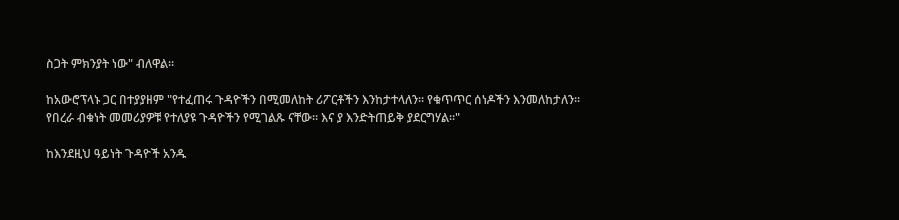ስጋት ምክንያት ነው" ብለዋል።

ከአውሮፕላኑ ጋር በተያያዘም "የተፈጠሩ ጉዳዮችን በሚመለከት ሪፖርቶችን እንከታተላለን። የቁጥጥር ሰነዶችን እንመለከታለን። የበረራ ብቁነት መመሪያዎቹ የተለያዩ ጉዳዮችን የሚገልጹ ናቸው። እና ያ እንድትጠይቅ ያደርግሃል።"

ከእንደዚህ ዓይነት ጉዳዮች አንዱ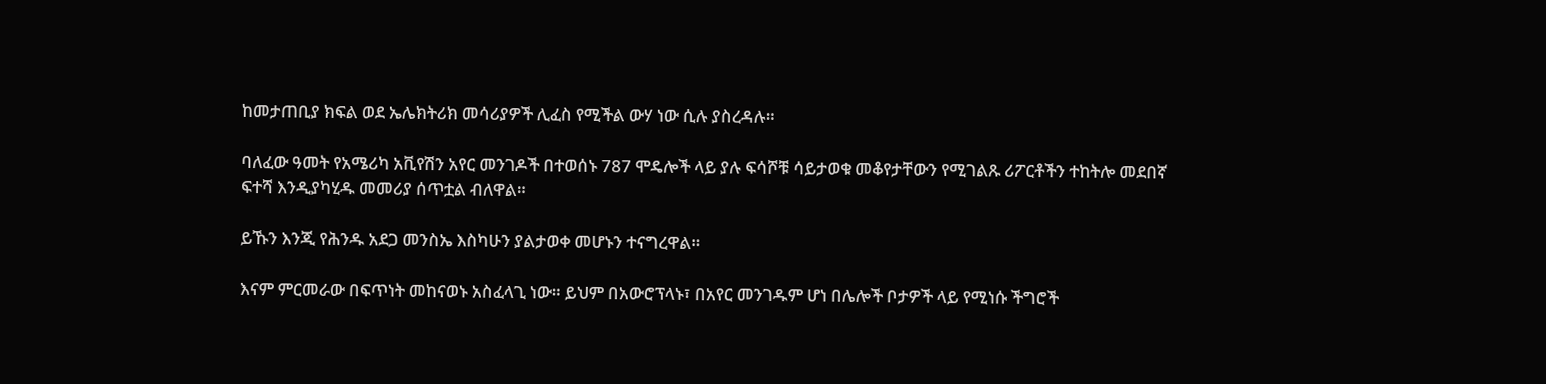ከመታጠቢያ ክፍል ወደ ኤሌክትሪክ መሳሪያዎች ሊፈስ የሚችል ውሃ ነው ሲሉ ያስረዳሉ።

ባለፈው ዓመት የአሜሪካ አቪየሽን አየር መንገዶች በተወሰኑ 787 ሞዴሎች ላይ ያሉ ፍሳሾቹ ሳይታወቁ መቆየታቸውን የሚገልጹ ሪፖርቶችን ተከትሎ መደበኛ ፍተሻ እንዲያካሂዱ መመሪያ ሰጥቷል ብለዋል።

ይኹን እንጂ የሕንዱ አደጋ መንስኤ እስካሁን ያልታወቀ መሆኑን ተናግረዋል።

እናም ምርመራው በፍጥነት መከናወኑ አስፈላጊ ነው። ይህም በአውሮፕላኑ፣ በአየር መንገዱም ሆነ በሌሎች ቦታዎች ላይ የሚነሱ ችግሮች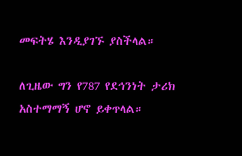መፍትሄ እንዲያገኙ ያስችላል።

ለጊዜው ግን የ787 የደኅንነት ታሪክ አስተማማኝ ሆኖ ይቀጥላል።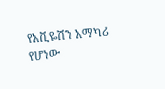የአቪዬሽን አማካሪ የሆነው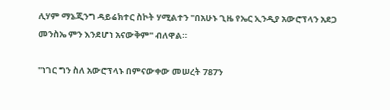ሊሃም ማኔጂንግ ዳይሬክተር ስኮት ሃሚልተን "በአሁኑ ጊዜ የኤር ኢንዲያ አውሮፕላን አደጋ መንስኤ ምን እንደሆነ አናውቅም" ብለዋል።

"ነገር ግን ስለ አውሮፕላኑ በምናውቀው መሠረት 787ን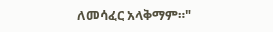ለመሳፈር አላቅማም።"